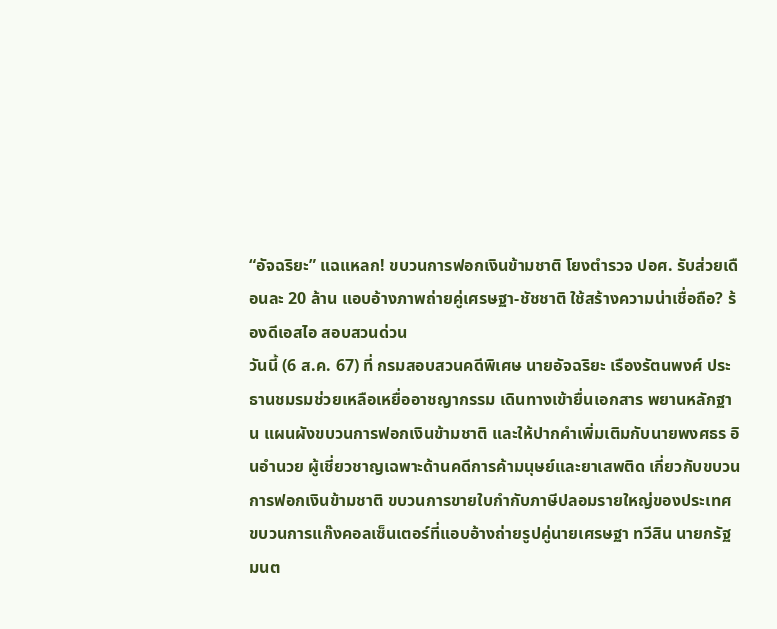“อัจฉริยะ” แฉแหลก! ขบวนการฟอกเงินข้ามชาติ โยงตำรวจ ปอศ. รับส่วยเดือนละ 20 ล้าน แอบอ้างภาพถ่ายคู่เศรษฐา-ชัชชาติ ใช้สร้างความน่าเชื่อถือ? ร้องดีเอสไอ สอบสวนด่วน
วันนี้ (6 ส.ค. 67) ที่ กรมสอบสวนคดีพิเศษ นายอัจฉริยะ เรืองรัตนพงศ์ ประธานชมรมช่วยเหลือเหยื่ออาชญากรรม เดินทางเข้ายื่นเอกสาร พยานหลักฐาน แผนผังขบวนการฟอกเงินข้ามชาติ และให้ปากคำเพิ่มเติมกับนายพงศธร อินอำนวย ผู้เชี่ยวชาญเฉพาะด้านคดีการค้ามนุษย์และยาเสพติด เกี่ยวกับขบวนการฟอกเงินข้ามชาติ ขบวนการขายใบกำกับภาษีปลอมรายใหญ่ของประเทศ
ขบวนการแก๊งคอลเซ็นเตอร์ที่แอบอ้างถ่ายรูปคู่นายเศรษฐา ทวีสิน นายกรัฐมนต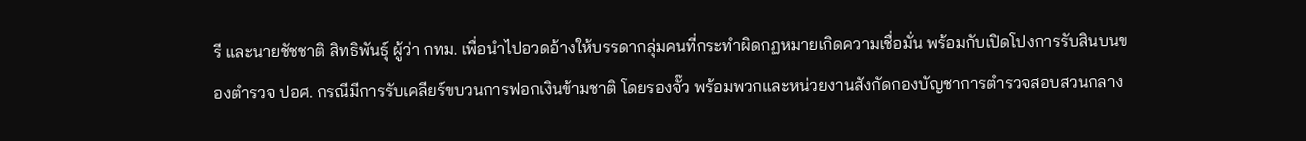รี และนายชัชชาติ สิทธิพันธุ์ ผู้ว่า กทม. เพื่อนำไปอวดอ้างให้บรรดากลุ่มคนที่กระทำผิดกฏหมายเกิดความเชื่อมั่น พร้อมกับเปิดโปงการรับสินบนของตำรวจ ปอศ. กรณีมีการรับเคลียร์ขบวนการฟอกเงินข้ามชาติ โดยรองจั๊ว พร้อมพวกและหน่วยงานสังกัดกองบัญชาการตำรวจสอบสวนกลาง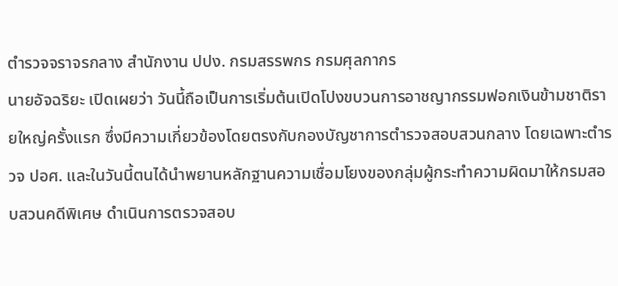ตำรวจจราจรกลาง สำนักงาน ปปง. กรมสรรพกร กรมศุลกากร
นายอัจฉริยะ เปิดเผยว่า วันนี้ถือเป็นการเริ่มต้นเปิดโปงขบวนการอาชญากรรมฟอกเงินข้ามชาติรายใหญ่ครั้งแรก ซึ่งมีความเกี่ยวข้องโดยตรงกับกองบัญชาการตำรวจสอบสวนกลาง โดยเฉพาะตำรวจ ปอศ. และในวันนี้ตนได้นำพยานหลักฐานความเชื่อมโยงของกลุ่มผู้กระทำความผิดมาให้กรมสอบสวนคดีพิเศษ ดำเนินการตรวจสอบ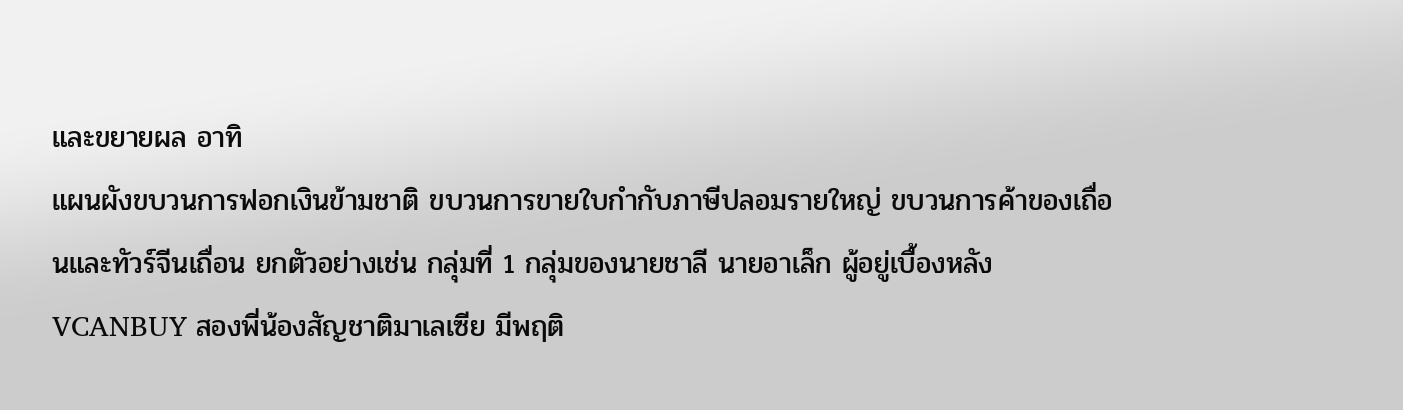และขยายผล อาทิ
แผนผังขบวนการฟอกเงินข้ามชาติ ขบวนการขายใบกำกับภาษีปลอมรายใหญ่ ขบวนการค้าของเถื่อนและทัวร์จีนเถื่อน ยกตัวอย่างเช่น กลุ่มที่ 1 กลุ่มของนายชาลี นายอาเล็ก ผู้อยู่เบื้องหลัง VCANBUY สองพี่น้องสัญชาติมาเลเซีย มีพฤติ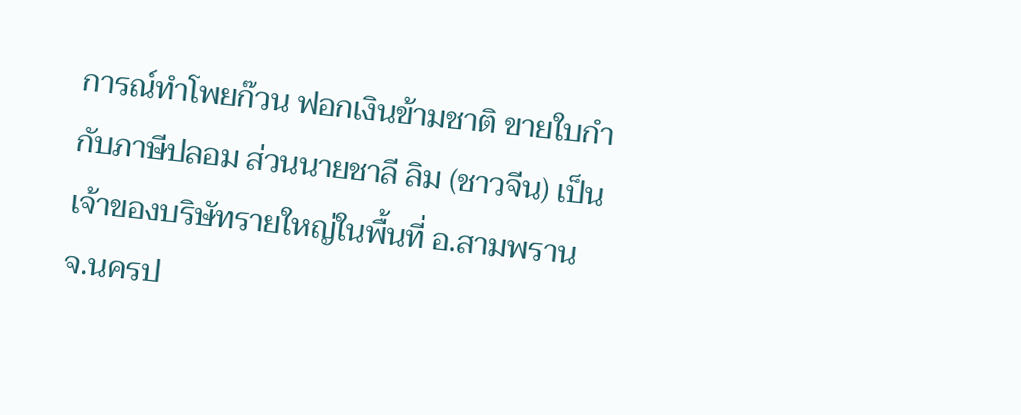การณ์ทำโพยก๊วน ฟอกเงินข้ามชาติ ขายใบกำกับภาษีปลอม ส่วนนายชาลี ลิม (ชาวจีน) เป็นเจ้าของบริษัทรายใหญ่ในพื้นที่ อ.สามพราน จ.นครป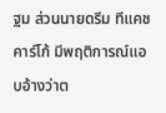ฐม ส่วนนายดรีม ทีแคชคาร์โก้ มีพฤติการณ์แอบอ้างว่าต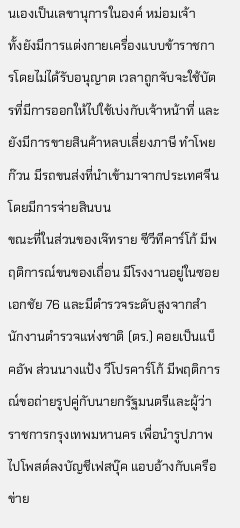นเองเป็นเลขานุการในองค์ หม่อมเจ้า
ทั้งยังมีการแต่งกายเครื่องแบบข้าราชการโดยไม่ได้รับอนุญาต เวลาถูกจับจะใช้บัตรที่มีการออกให้ไปใช้เบ่งกับเจ้าหน้าที่ และยังมีการขายสินค้าหลบเลี่ยงภาษี ทำโพยก๊วน มีรถขนส่งที่นำเข้ามาจากประเทศจีนโดยมีการจ่ายสินบน
ขณะที่ในส่วนของเจ๊ทราย ซีวีทีคาร์โก้ มีพฤติการณ์ขนของเถื่อน มีโรงงานอยู่ในซอยเอกชัย 76 และมีตำรวจระดับสูงจากสำนักงานตำรวจแห่งชาติ (ตร.) คอยเป็นแบ็คอัพ ส่วนนางแป้ง วีโปรคาร์โก้ มีพฤติการณ์ขอถ่ายรูปคู่กับนายกรัฐมนตรีและผู้ว่าราชการกรุงเทพมหานคร เพื่อนำรูปภาพไปโพสต์ลงบัญชีเฟสบุ๊ค แอบอ้างกับเครือข่าย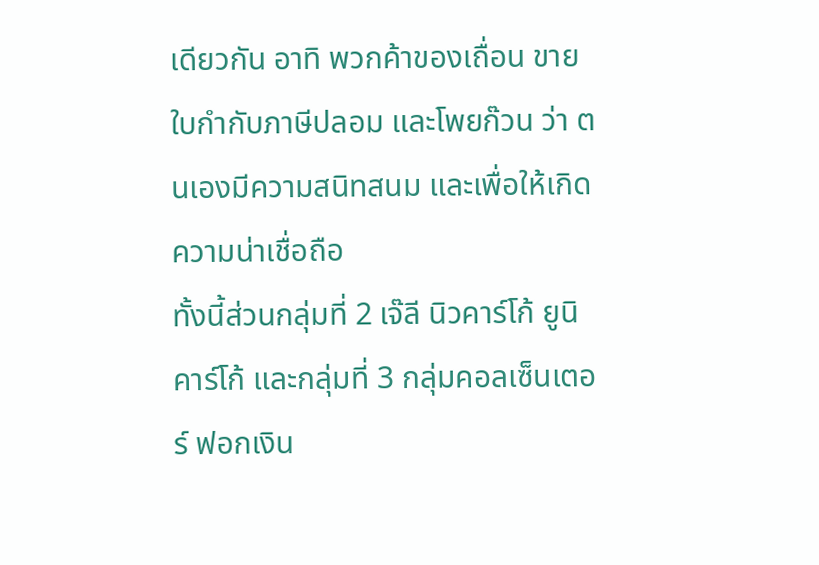เดียวกัน อาทิ พวกค้าของเถื่อน ขายใบกำกับภาษีปลอม และโพยก๊วน ว่า ตนเองมีความสนิทสนม และเพื่อให้เกิดความน่าเชื่อถือ
ทั้งนี้ส่วนกลุ่มที่ 2 เจ๊ลี นิวคาร์โก้ ยูนิคาร์โก้ และกลุ่มที่ 3 กลุ่มคอลเซ็นเตอร์ ฟอกเงิน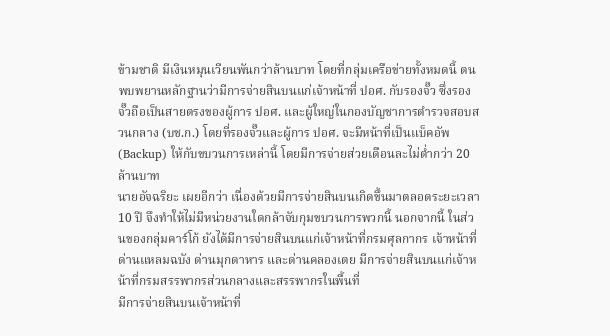ข้ามชาติ มีเงินหมุนเวียนพันกว่าล้านบาท โดยที่กลุ่มเครือข่ายทั้งหมดนี้ ตนพบพยานหลักฐานว่ามีการจ่ายสินบนแก่เจ้าหน้าที่ ปอศ. กับรองจั๊ว ซึ่งรองจั๊วถือเป็นสายตรงของผู้การ ปอศ. และผู้ใหญ่ในกองบัญชาการตำรวจสอบสวนกลาง (บช.ก.) โดยที่รองจั๊วและผู้การ ปอศ. จะมีหน้าที่เป็นแบ็คอัพ (Backup) ให้กับขบวนการเหล่านี้ โดยมีการจ่ายส่วยเดือนละไม่ต่ำกว่า 20 ล้านบาท
นายอัจฉริยะ เผยอีกว่า เนื่องด้วยมีการจ่ายสินบนเกิดขึ้นมาตลอดระยะเวลา 10 ปี จึงทำให้ไม่มีหน่วยงานใดกล้าจับกุมขบวนการพวกนี้ นอกจากนี้ ในส่วนของกลุ่มคาร์โก้ ยังได้มีการจ่ายสินบนแก่เจ้าหน้าที่กรมศุลกากร เจ้าหน้าที่ด่านแหลมฉบัง ด่านมุกดาหาร และด่านคลองเตย มีการจ่ายสินบนแก่เจ้าหน้าที่กรมสรรพากรส่วนกลางและสรรพากรในพื้นที่
มีการจ่ายสินบนเจ้าหน้าที่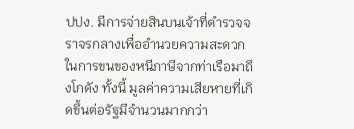ปปง. มีการจ่ายสินบนเจ้าที่ตำรวจจราจรกลางเพื่ออำนวยความสะดวกในการขนของหนีภาษีจากท่าเรือมาถึงโกดัง ทั้งนี้ มูลค่าความเสียหายที่เกิดขึ้นต่อรัฐมีจำนวนมากกว่า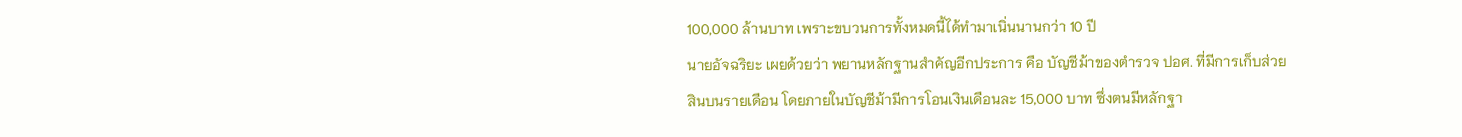100,000 ล้านบาท เพราะขบวนการทั้งหมดนี้ได้ทำมาเนิ่นนานกว่า 10 ปี
นายอัจฉริยะ เผยด้วยว่า พยานหลักฐานสำคัญอีกประการ คือ บัญชีม้าของตำรวจ ปอศ. ที่มีการเก็บส่วยสินบนรายเดือน โดยภายในบัญชีม้ามีการโอนเงินเดือนละ 15,000 บาท ซึ่งตนมีหลักฐา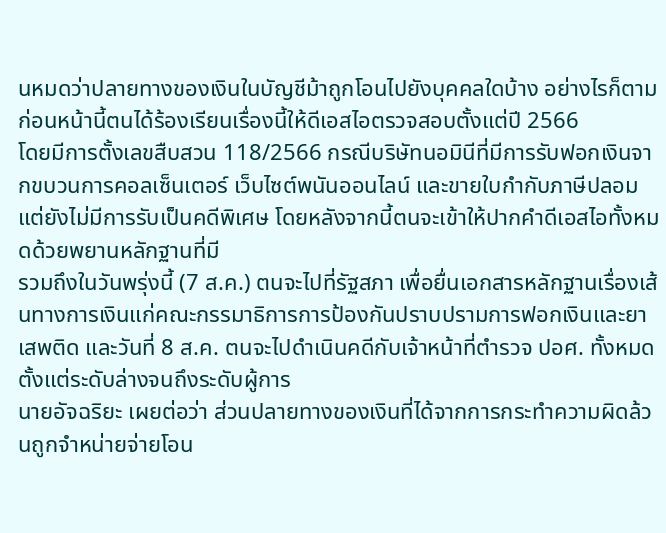นหมดว่าปลายทางของเงินในบัญชีม้าถูกโอนไปยังบุคคลใดบ้าง อย่างไรก็ตาม ก่อนหน้านี้ตนได้ร้องเรียนเรื่องนี้ให้ดีเอสไอตรวจสอบตั้งแต่ปี 2566
โดยมีการตั้งเลขสืบสวน 118/2566 กรณีบริษัทนอมินีที่มีการรับฟอกเงินจากขบวนการคอลเซ็นเตอร์ เว็บไซต์พนันออนไลน์ และขายใบกำกับภาษีปลอม แต่ยังไม่มีการรับเป็นคดีพิเศษ โดยหลังจากนี้ตนจะเข้าให้ปากคำดีเอสไอทั้งหมดด้วยพยานหลักฐานที่มี
รวมถึงในวันพรุ่งนี้ (7 ส.ค.) ตนจะไปที่รัฐสภา เพื่อยื่นเอกสารหลักฐานเรื่องเส้นทางการเงินแก่คณะกรรมาธิการการป้องกันปราบปรามการฟอกเงินและยาเสพติด และวันที่ 8 ส.ค. ตนจะไปดำเนินคดีกับเจ้าหน้าที่ตำรวจ ปอศ. ทั้งหมดตั้งแต่ระดับล่างจนถึงระดับผู้การ
นายอัจฉริยะ เผยต่อว่า ส่วนปลายทางของเงินที่ได้จากการกระทำความผิดล้วนถูกจำหน่ายจ่ายโอน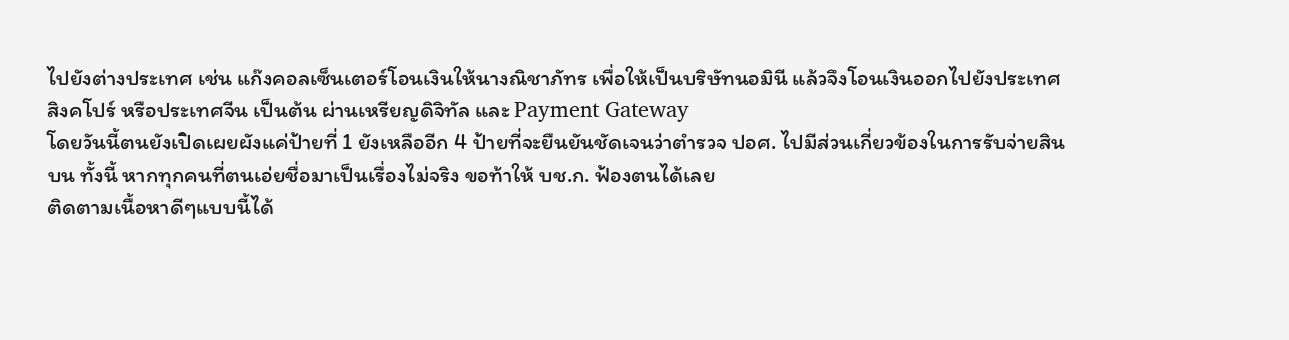ไปยังต่างประเทศ เช่น แก๊งคอลเซ็นเตอร์โอนเงินให้นางณิชาภัทร เพื่อให้เป็นบริษัทนอมินี แล้วจึงโอนเงินออกไปยังประเทศสิงคโปร์ หรือประเทศจีน เป็นต้น ผ่านเหรียญดิจิทัล และ Payment Gateway
โดยวันนี้ตนยังเปิดเผยผังแค่ป้ายที่ 1 ยังเหลืออีก 4 ป้ายที่จะยืนยันชัดเจนว่าตำรวจ ปอศ. ไปมีส่วนเกี่ยวข้องในการรับจ่ายสินบน ทั้งนี้ หากทุกคนที่ตนเอ่ยชื่อมาเป็นเรื่องไม่จริง ขอท้าให้ บช.ก. ฟ้องตนได้เลย
ติดตามเนื้อหาดีๆแบบนี้ได้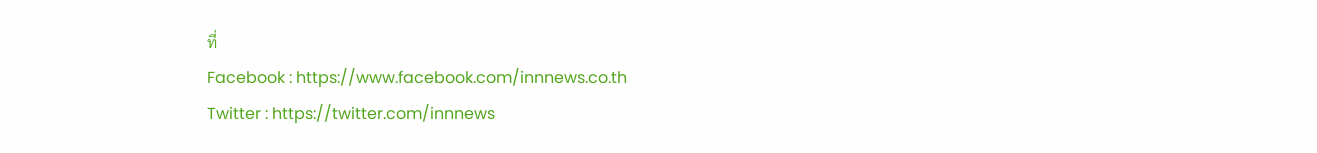ที่
Facebook : https://www.facebook.com/innnews.co.th
Twitter : https://twitter.com/innnews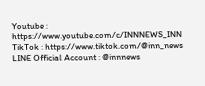Youtube : https://www.youtube.com/c/INNNEWS_INN
TikTok : https://www.tiktok.com/@inn_news
LINE Official Account : @innnews